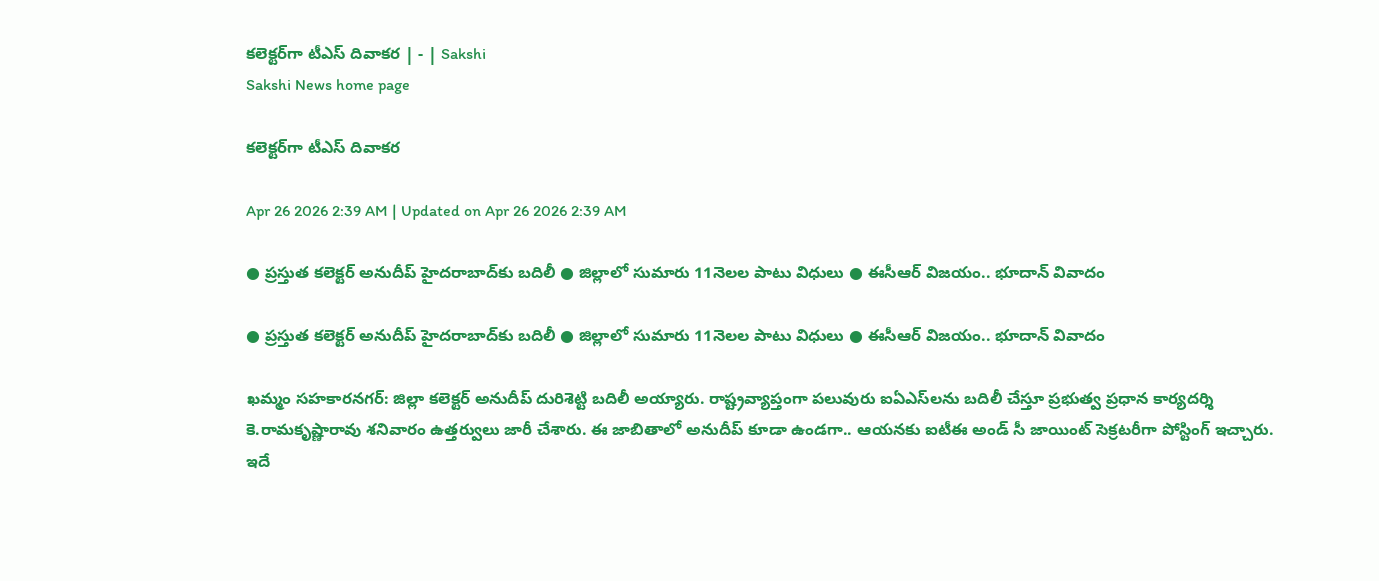కలెక్టర్‌గా టీఎస్‌ దివాకర | - | Sakshi
Sakshi News home page

కలెక్టర్‌గా టీఎస్‌ దివాకర

Apr 26 2026 2:39 AM | Updated on Apr 26 2026 2:39 AM

● ప్రస్తుత కలెక్టర్‌ అనుదీప్‌ హైదరాబాద్‌కు బదిలీ ● జిల్లాలో సుమారు 11నెలల పాటు విధులు ● ఈసీఆర్‌ విజయం.. భూదాన్‌ వివాదం

● ప్రస్తుత కలెక్టర్‌ అనుదీప్‌ హైదరాబాద్‌కు బదిలీ ● జిల్లాలో సుమారు 11నెలల పాటు విధులు ● ఈసీఆర్‌ విజయం.. భూదాన్‌ వివాదం

ఖమ్మం సహకారనగర్‌: జిల్లా కలెక్టర్‌ అనుదీప్‌ దురిశెట్టి బదిలీ అయ్యారు. రాష్ట్రవ్యాప్తంగా పలువురు ఐఏఎస్‌లను బదిలీ చేస్తూ ప్రభుత్వ ప్రధాన కార్యదర్శి కె.రామకృష్ణారావు శనివారం ఉత్తర్వులు జారీ చేశారు. ఈ జాబితాలో అనుదీప్‌ కూడా ఉండగా.. ఆయనకు ఐటీఈ అండ్‌ సీ జాయింట్‌ సెక్రటరీగా పోస్టింగ్‌ ఇచ్చారు. ఇదే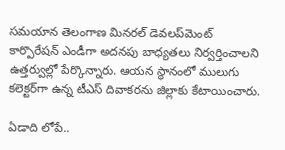సమయాన తెలంగాణ మినరల్‌ డెవలప్‌మెంట్‌ కార్పొరేషన్‌ ఎండీగా అదనపు బాధ్యతలు నిర్వర్తించాలని ఉత్తర్వుల్లో పేర్కొన్నారు. ఆయన స్థానంలో ములుగు కలెక్టర్‌గా ఉన్న టీఎస్‌ దివాకరను జిల్లాకు కేటాయించారు.

ఏడాది లోపే..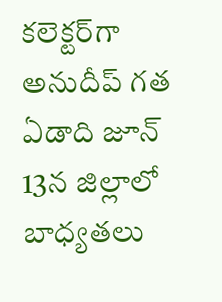కలెక్టర్‌గా అనుదీప్‌ గత ఏడాది జూన్‌ 13న జిల్లాలో బాధ్యతలు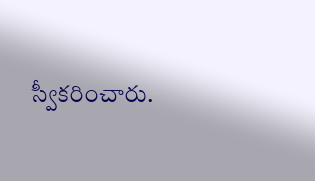స్వీకరించారు.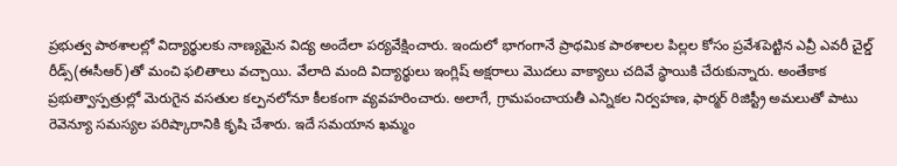ప్రభుత్వ పాఠశాలల్లో విద్యార్థులకు నాణ్యమైన విద్య అందేలా పర్యవేక్షించారు. ఇందులో భాగంగానే ప్రాథమిక పాఠశాలల పిల్లల కోసం ప్రవేశపెట్టిన ఎవ్రీ ఎవరీ చైల్డ్‌ రీడ్స్‌(ఈసీఆర్‌)తో మంచి ఫలితాలు వచ్చాయి. వేలాది మంది విద్యార్థులు ఇంగ్లిష్‌ అక్షరాలు మొదలు వాక్యాలు చదివే స్థాయికి చేరుకున్నారు. అంతేకాక ప్రభుత్వాస్పత్రుల్లో మెరుగైన వసతుల కల్పనలోనూ కీలకంగా వ్యవహరించారు. అలాగే, గ్రామపంచాయతీ ఎన్నికల నిర్వహణ, ఫార్మర్‌ రిజిస్ట్రీ అమలుతో పాటు రెవెన్యూ సమస్యల పరిష్కారానికి కృషి చేశారు. ఇదే సమయాన ఖమ్మం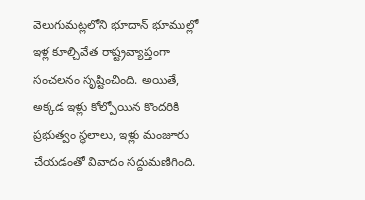వెలుగుమట్లలోని భూదాన్‌ భూముల్లో ఇళ్ల కూల్చివేత రాష్ట్రవ్యాప్తంగా సంచలనం సృష్టించింది. అయితే, అక్కడ ఇళ్లు కోల్పోయిన కొందరికి ప్రభుత్వం స్థలాలు, ఇళ్లు మంజూరు చేయడంతో వివాదం సద్దుమణిగింది.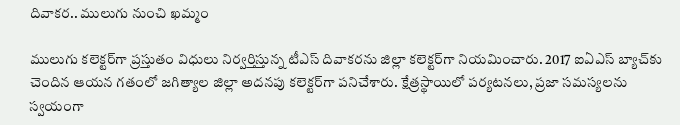దివాకర.. ములుగు నుంచి ఖమ్మం

ములుగు కలెక్టర్‌గా ప్రస్తుతం విధులు నిర్వర్తిస్తున్న టీఎస్‌ దివాకరను జిల్లా కలెక్టర్‌గా నియమించారు. 2017 ఐఏఎస్‌ బ్యాచ్‌కు చెందిన ఆయన గతంలో జగిత్యాల జిల్లా అదనపు కలెక్టర్‌గా పనిచేశారు. క్షేత్రస్థాయిలో పర్యటనలు, ప్రజా సమస్యలను స్వయంగా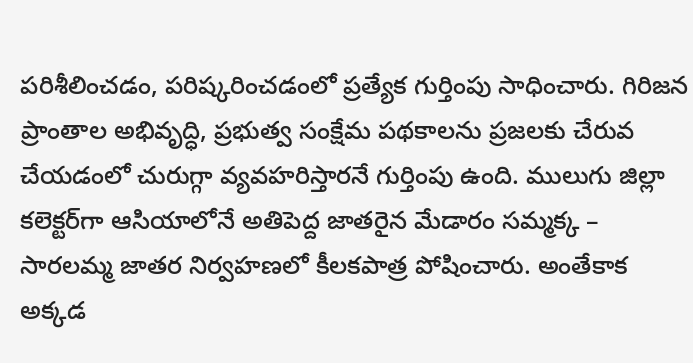పరిశీలించడం, పరిష్కరించడంలో ప్రత్యేక గుర్తింపు సాధించారు. గిరిజన ప్రాంతాల అభివృద్ధి, ప్రభుత్వ సంక్షేమ పథకాలను ప్రజలకు చేరువ చేయడంలో చురుగ్గా వ్యవహరిస్తారనే గుర్తింపు ఉంది. ములుగు జిల్లా కలెక్టర్‌గా ఆసియాలోనే అతిపెద్ద జాతరైన మేడారం సమ్మక్క – సారలమ్మ జాతర నిర్వహణలో కీలకపాత్ర పోషించారు. అంతేకాక అక్కడ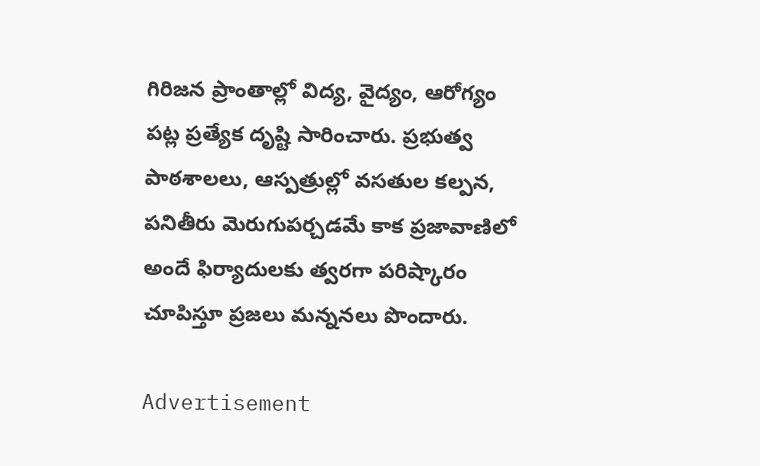గిరిజన ప్రాంతాల్లో విద్య, వైద్యం, ఆరోగ్యం పట్ల ప్రత్యేక దృష్టి సారించారు. ప్రభుత్వ పాఠశాలలు, ఆస్పత్రుల్లో వసతుల కల్పన, పనితీరు మెరుగుపర్చడమే కాక ప్రజావాణిలో అందే ఫిర్యాదులకు త్వరగా పరిష్కారం చూపిస్తూ ప్రజలు మన్ననలు పొందారు.

Advertisement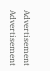Advertisement
Advertisement